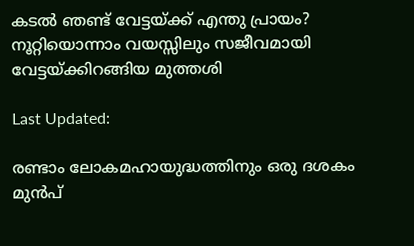കടൽ ഞണ്ട് വേട്ടയ്ക്ക് എന്തു പ്രായം? നൂറ്റിയൊന്നാം വയസ്സിലും സജീവമായി വേട്ടയ്ക്കിറങ്ങിയ മുത്തശി

Last Updated:

രണ്ടാം ലോകമഹായുദ്ധത്തിനും ഒരു ദശകം മുൻപ്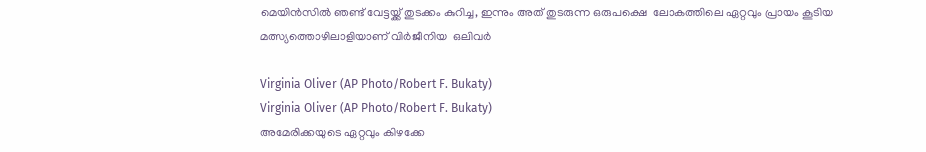മെയിൻസിൽ ഞണ്ട് വേട്ടയ്ക്ക് തുടക്കം കുറിച്ച, ഇന്നും അത് തുടരുന്ന ഒരുപക്ഷെ  ലോകത്തിലെ ഏറ്റവും പ്രായം കൂടിയ മത്സ്യത്തൊഴിലാളിയാണ് വിർജീനിയ  ഒലിവർ

Virginia Oliver (AP Photo/Robert F. Bukaty)
Virginia Oliver (AP Photo/Robert F. Bukaty)
അമേരിക്കയുടെ ഏറ്റവും കിഴക്കേ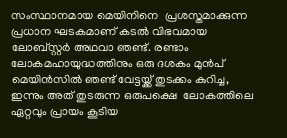സംസ്ഥാനമായ മെയിനിനെ  പ്രശസ്തമാക്കുന്ന പ്രധാന ഘടകമാണ് കടൽ വിഭവമായ ലോബ്സ്റ്റർ അഥവാ ഞണ്ട്. രണ്ടാം ലോകമഹായുദ്ധത്തിനും ഒരു ദശകം മുൻപ് മെയിൻസിൽ ഞണ്ട് വേട്ടയ്ക്ക് തുടക്കം കുറിച്ച, ഇന്നും അത് തുടരുന്ന ഒരുപക്ഷെ  ലോകത്തിലെ ഏറ്റവും പ്രായം കൂടിയ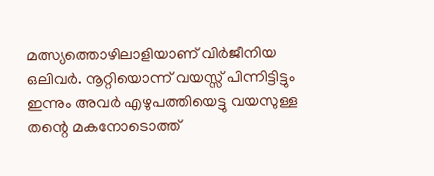മത്സ്യത്തൊഴിലാളിയാണ് വിർജീനിയ  ഒലിവർ. നൂറ്റിയൊന്ന് വയസ്സ് പിന്നിട്ടിട്ടും ഇന്നും അവർ എഴുപത്തിയെട്ടു വയസുള്ള തന്റെ മകനോടൊത്ത്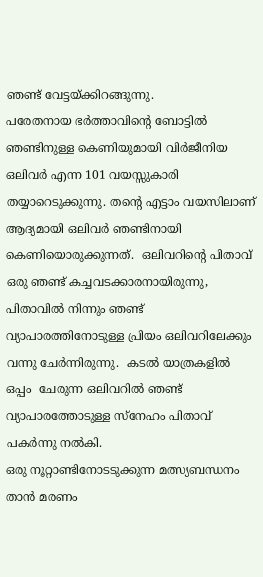ഞണ്ട് വേട്ടയ്ക്കിറങ്ങുന്നു.
പരേതനായ ഭർത്താവിന്റെ ബോട്ടിൽ ഞണ്ടിനുള്ള കെണിയുമായി വിർജീനിയ ഒലിവർ എന്ന 101 വയസ്സുകാരി തയ്യാറെടുക്കുന്നു. തന്റെ എട്ടാം വയസിലാണ് ആദ്യമായി ഒലിവർ ഞണ്ടിനായി കെണിയൊരുക്കുന്നത്.  ഒലിവറിന്റെ പിതാവ് ഒരു ഞണ്ട് കച്ചവടക്കാരനായിരുന്നു, പിതാവിൽ നിന്നും ഞണ്ട് വ്യാപാരത്തിനോടുള്ള പ്രിയം ഒലിവറിലേക്കും വന്നു ചേർന്നിരുന്നു.  കടൽ യാത്രകളിൽ ഒപ്പം  ചേരുന്ന ഒലിവറിൽ ഞണ്ട് വ്യാപാരത്തോടുള്ള സ്നേഹം പിതാവ് പകർന്നു നൽകി.
ഒരു നൂറ്റാണ്ടിനോടടുക്കുന്ന മത്സ്യബന്ധനം താൻ മരണം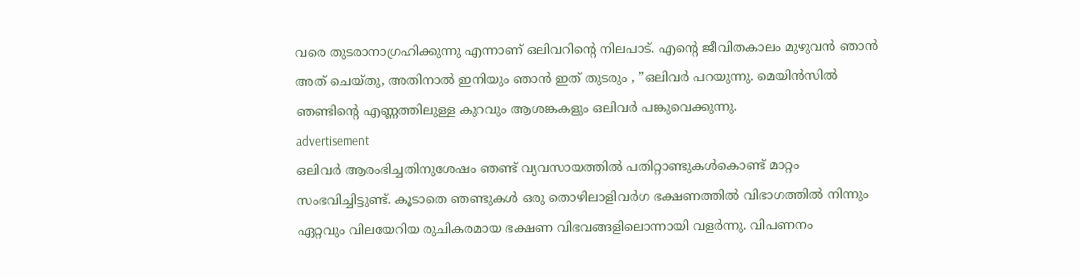വരെ തുടരാനാഗ്രഹിക്കുന്നു എന്നാണ് ഒലിവറിന്റെ നിലപാട്. എന്റെ ജീവിതകാലം മുഴുവൻ ഞാൻ അത് ചെയ്തു, അതിനാൽ ഇനിയും ഞാൻ ഇത് തുടരും , ”ഒലിവർ പറയുന്നു. മെയിൻസിൽ ഞണ്ടിന്റെ എണ്ണത്തിലുള്ള കുറവും ആശങ്കകളും ഒലിവർ പങ്കുവെക്കുന്നു.
advertisement
ഒലിവർ ആരംഭിച്ചതിനുശേഷം ഞണ്ട് വ്യവസായത്തിൽ പതിറ്റാണ്ടുകൾകൊണ്ട് മാറ്റം സംഭവിച്ചിട്ടുണ്ട്. കൂടാതെ ഞണ്ടുകൾ ഒരു തൊഴിലാളിവർഗ ഭക്ഷണത്തിൽ വിഭാഗത്തിൽ നിന്നും  ഏറ്റവും വിലയേറിയ രുചികരമായ ഭക്ഷണ വിഭവങ്ങളിലൊന്നായി വളർന്നു. വിപണനം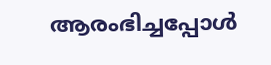ആരംഭിച്ചപ്പോൾ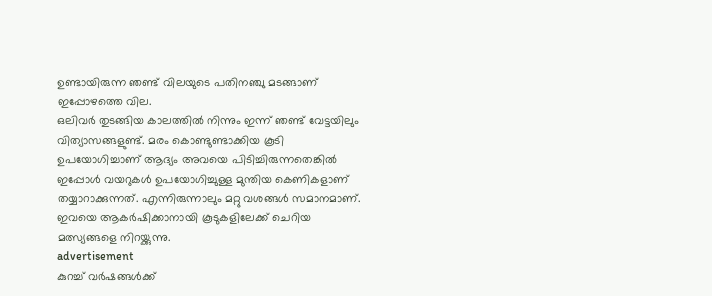ഉണ്ടായിരുന്ന ഞണ്ട് വിലയുടെ പതിനഞ്ചു മടങ്ങാണ് ഇപ്പോഴത്തെ വില.
ഒലിവർ തുടങ്ങിയ കാലത്തിൽ നിന്നും ഇന്ന് ഞണ്ട് വേട്ടയിലും  വിത്യാസങ്ങളുണ്ട്. മരം കൊണ്ടുണ്ടാക്കിയ കൂടി ഉപയോഗിച്ചാണ് ആദ്യം അവയെ പിടിച്ചിരുന്നതെങ്കിൽ ഇപ്പോൾ വയറുകൾ ഉപയോഗിച്ചുള്ള മുന്തിയ കെണികളാണ് തയ്യാറാക്കുന്നത്. എന്നിരുന്നാലും മറ്റു വശങ്ങൾ സമാനമാണ്. ഇവയെ ആകർഷിക്കാനായി കൂടുകളിലേക്ക് ചെറിയ മത്സ്യങ്ങളെ നിറയ്ക്കുന്നു.
advertisement
കുറച്ച് വർഷങ്ങൾക്ക്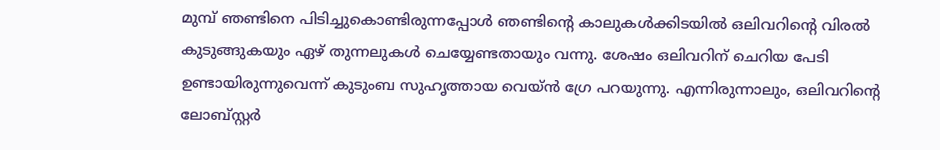മുമ്പ് ഞണ്ടിനെ പിടിച്ചുകൊണ്ടിരുന്നപ്പോൾ ഞണ്ടിന്റെ കാലുകൾക്കിടയിൽ ഒലിവറിന്റെ വിരൽ കുടുങ്ങുകയും ഏഴ് തുന്നലുകൾ ചെയ്യേണ്ടതായും വന്നു. ശേഷം ഒലിവറിന് ചെറിയ പേടി ഉണ്ടായിരുന്നുവെന്ന് കുടുംബ സുഹൃത്തായ വെയ്ൻ ഗ്രേ പറയുന്നു. എന്നിരുന്നാലും, ഒലിവറിന്റെ ലോബ്സ്റ്റർ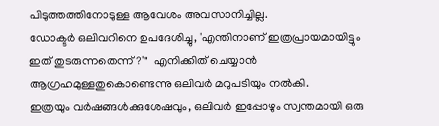പിടുത്തത്തിനോടുള്ള ആവേശം അവസാനിച്ചില്ല.
ഡോക്ടർ ഒലിവറിനെ ഉപദേശിച്ചു, 'എന്തിനാണ് ഇത്രപ്രായമായിട്ടും ഇത് തുടരുന്നതെന്ന്?'"  എനിക്കിത് ചെയ്യാൻ ആഗ്രഹമുള്ളതുകൊണ്ടെന്നു ഒലിവർ മറുപടിയും നൽകി.
ഇത്രയും വർഷങ്ങൾക്കുശേഷവും, ഒലിവർ ഇപ്പോഴും സ്വന്തമായി ഒരു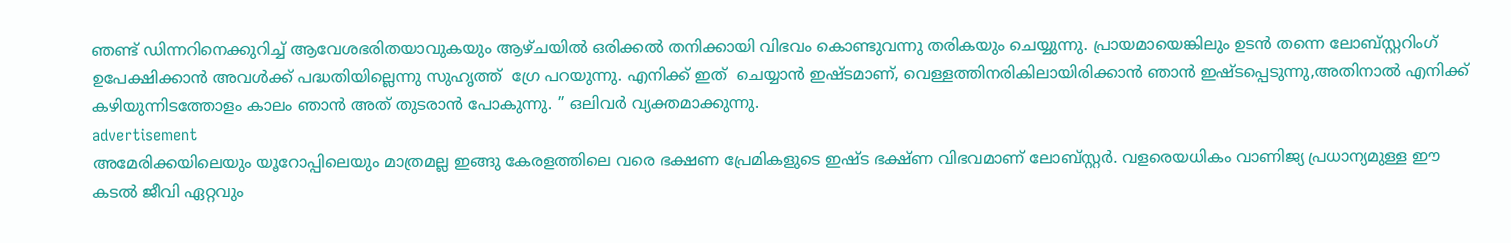ഞണ്ട് ഡിന്നറിനെക്കുറിച്ച് ആവേശഭരിതയാവുകയും ആഴ്ചയിൽ ഒരിക്കൽ തനിക്കായി വിഭവം കൊണ്ടുവന്നു തരികയും ചെയ്യുന്നു. പ്രായമായെങ്കിലും ഉടൻ തന്നെ ലോബ്സ്റ്ററിംഗ് ഉപേക്ഷിക്കാൻ അവൾക്ക് പദ്ധതിയില്ലെന്നു സുഹൃത്ത്  ഗ്രേ പറയുന്നു. എനിക്ക് ഇത്  ചെയ്യാൻ ഇഷ്ടമാണ്, വെള്ളത്തിനരികിലായിരിക്കാൻ ഞാൻ ഇഷ്ടപ്പെടുന്നു,അതിനാൽ എനിക്ക് കഴിയുന്നിടത്തോളം കാലം ഞാൻ അത് തുടരാൻ പോകുന്നു. ” ഒലിവർ വ്യക്തമാക്കുന്നു.
advertisement
അമേരിക്കയിലെയും യൂറോപ്പിലെയും മാത്രമല്ല ഇങ്ങു കേരളത്തിലെ വരെ ഭക്ഷണ പ്രേമികളുടെ ഇഷ്ട ഭക്ഷ്ണ വിഭവമാണ് ലോബ്സ്റ്റർ. വളരെയധികം വാണിജ്യ പ്രധാന്യമുള്ള ഈ കടൽ ജീവി ഏറ്റവും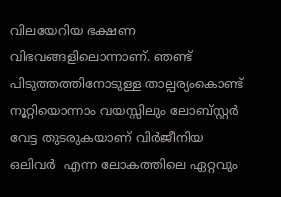വിലയേറിയ ഭക്ഷണ വിഭവങ്ങളിലൊന്നാണ്‌. ഞണ്ട് പിടുത്തത്തിനോടുള്ള താല്പര്യംകൊണ്ട് നൂറ്റിയൊന്നാം വയസ്സിലും ലോബ്സ്റ്റർ വേട്ട തുടരുകയാണ് വിർജീനിയ ഒലിവർ  എന്ന ലോകത്തിലെ ഏറ്റവും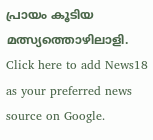പ്രായം കൂടിയ മത്സ്യത്തൊഴിലാളി.
Click here to add News18 as your preferred news source on Google.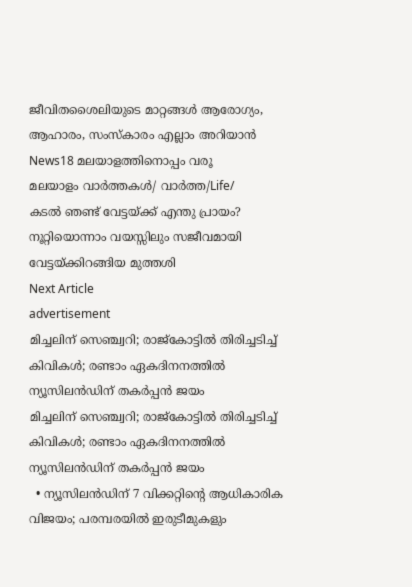ജീവിതശൈലിയുടെ മാറ്റങ്ങൾ ആരോഗ്യം, ആഹാരം, സംസ്കാരം എല്ലാം അറിയാൻ News18 മലയാളത്തിനൊപ്പം വരൂ
മലയാളം വാർത്തകൾ/ വാർത്ത/Life/
കടൽ ഞണ്ട് വേട്ടയ്ക്ക് എന്തു പ്രായം? നൂറ്റിയൊന്നാം വയസ്സിലും സജീവമായി വേട്ടയ്ക്കിറങ്ങിയ മുത്തശി
Next Article
advertisement
മിച്ചലിന് സെഞ്ച്വറി; രാജ്കോട്ടിൽ‌ തിരിച്ചടിച്ച് കിവികൾ; രണ്ടാം ഏകദിനനത്തിൽ ന്യൂസിലൻഡിന് തകർപ്പൻ ജയം
മിച്ചലിന് സെഞ്ച്വറി; രാജ്കോട്ടിൽ‌ തിരിച്ചടിച്ച് കിവികൾ; രണ്ടാം ഏകദിനനത്തിൽ ന്യൂസിലൻഡിന് തകർപ്പൻ ജയം
  • ന്യൂസിലൻഡിന് 7 വിക്കറ്റിന്റെ ആധികാരിക വിജയം; പരമ്പരയിൽ ഇരുടീമുകളും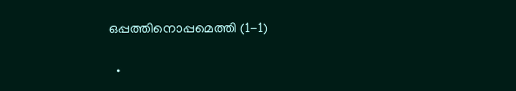ഒപ്പത്തിനൊപ്പമെത്തി (1-1)

  •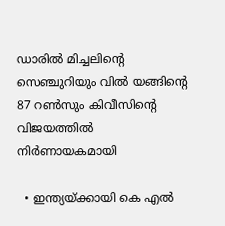ഡാരിൽ മിച്ചലിന്റെ സെഞ്ചുറിയും വിൽ യങ്ങിന്റെ 87 റൺസും കിവീസിന്റെ വിജയത്തിൽ നിർണായകമായി

  • ഇന്ത്യയ്ക്കായി കെ എൽ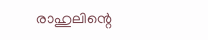രാഹുലിന്റെ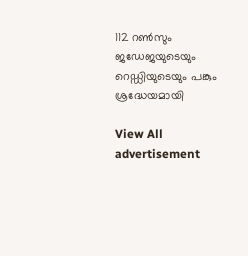112 റൺസും ജഡേജയുടെയും റെഡ്ഡിയുടെയും പങ്കും ശ്രദ്ധേയമായി

View All
advertisement